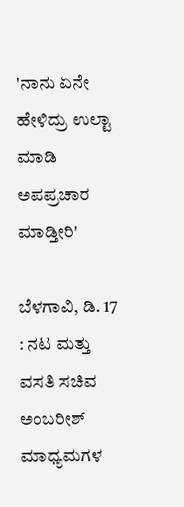'ನಾನು ಏನೇ ಹೇಳಿದ್ರು ಉಲ್ಟಾ ಮಾಡಿ ಅಪಪ್ರಚಾರ ಮಾಡ್ತೀರಿ'

ಬೆಳಗಾವಿ, ಡಿ. 17 : ನಟ ಮತ್ತು ವಸತಿ ಸಚಿವ ಅಂಬರೀಶ್ ಮಾಧ್ಯಮಗಳ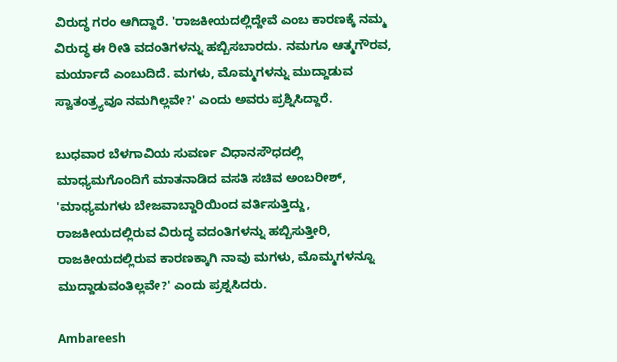ವಿರುದ್ಧ ಗರಂ ಆಗಿದ್ದಾರೆ. 'ರಾಜಕೀಯದಲ್ಲಿದ್ದೇವೆ ಎಂಬ ಕಾರಣಕ್ಕೆ ನಮ್ಮ ವಿರುದ್ಧ ಈ ರೀತಿ ವದಂತಿಗಳನ್ನು ಹಬ್ಬಿಸಬಾರದು. ನಮಗೂ ಆತ್ಮಗೌರವ, ಮರ್ಯಾದೆ ಎಂಬುದಿದೆ. ಮಗಳು, ಮೊಮ್ಮಗಳನ್ನು ಮುದ್ದಾಡುವ ಸ್ವಾತಂತ್ರ್ಯವೂ ನಮಗಿಲ್ಲವೇ?' ಎಂದು ಅವರು ಪ್ರಶ್ನಿಸಿದ್ದಾರೆ.

ಬುಧವಾರ ಬೆಳಗಾವಿಯ ಸುವರ್ಣ ವಿಧಾನಸೌಧದಲ್ಲಿ ಮಾಧ್ಯಮಗೊಂದಿಗೆ ಮಾತನಾಡಿದ ವಸತಿ ಸಚಿವ ಅಂಬರೀಶ್, 'ಮಾಧ್ಯಮಗಳು ಬೇಜವಾಬ್ದಾರಿಯಿಂದ ವರ್ತಿಸುತ್ತಿದ್ದು, ರಾಜಕೀಯದಲ್ಲಿರುವ ವಿರುದ್ಧ ವದಂತಿಗಳನ್ನು ಹಬ್ಬಿಸುತ್ತೀರಿ, ರಾಜಕೀಯದಲ್ಲಿರುವ ಕಾರಣಕ್ಕಾಗಿ ನಾವು ಮಗಳು, ಮೊಮ್ಮಗಳನ್ನೂ ಮುದ್ದಾಡುವಂತಿಲ್ಲವೇ?' ಎಂದು ಪ್ರಶ್ನಸಿದರು.

Ambareesh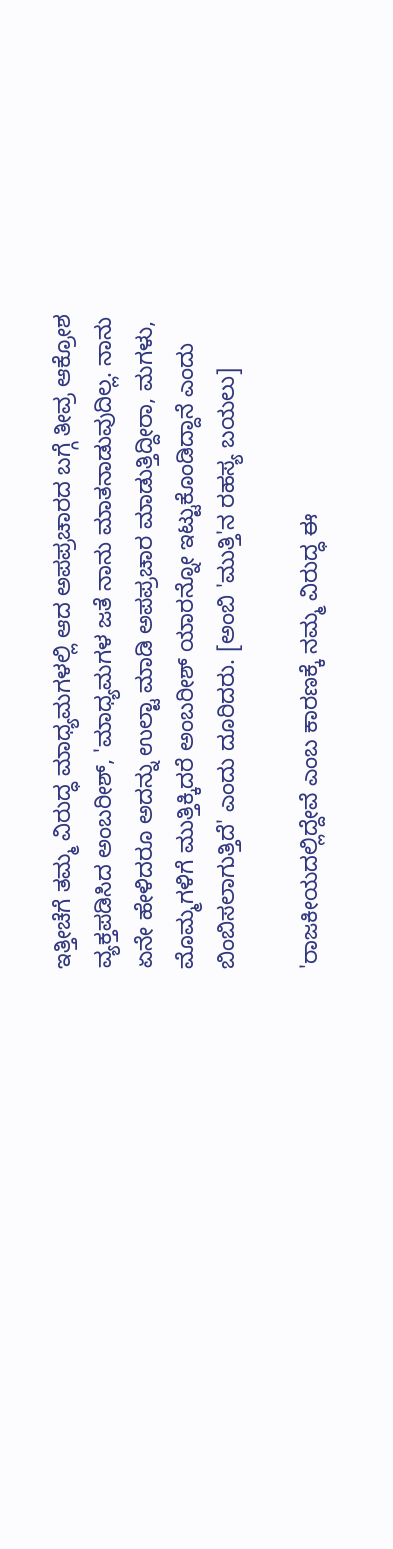ಇತ್ತೀಚೆಗೆ ತಮ್ಮ ವಿರುದ್ಧ ಮಾಧ್ಯಮಗಳಲ್ಲಿ ಆದ ಅಪಪ್ರಚಾರದ ಬಗ್ಗೆ ತೀವ್ರ ಆಕ್ರೋಶ ವ್ಯಕ್ತಪಡಿಸಿದ ಅಂಬರೀಶ್, 'ಮಾಧ್ಯಮಗಳ ಜತೆ ನಾನು ಮಾತನಾಡುವುದಿಲ್ಲ. ನಾನು ಏನೇ ಹೇಳಿದರೂ ಅದನ್ನು ಉಲ್ಟಾ ಮಾಡಿ ಅಪಪ್ರಚಾರ ಮಾಡುತ್ತಿದ್ದೀರಾ, ಮಗಳು, ಮೊಮ್ಮಗಳಿಗೆ ಮುತ್ತಿಕ್ಕಿದರೆ ಅಂಬರೀಶ್ ಯಾರನ್ನೋ ಇಟ್ಟುಕೊಂಡಿದ್ದಾನೆ ಎಂದು ಬಿಂಬಿಸಲಾಗುತ್ತಿದೆ' ಎಂದು ದೂರಿದರು. [ಅಂಬಿ 'ಮುತ್ತಿ'ನ ರಹಸ್ಯ ಬಯಲು]

'ರಾಜಕೀಯದಲ್ಲಿದ್ದೇವೆ ಎಂಬ ಕಾರಣಕ್ಕೆ ನಮ್ಮ ವಿರುದ್ಧ ಈ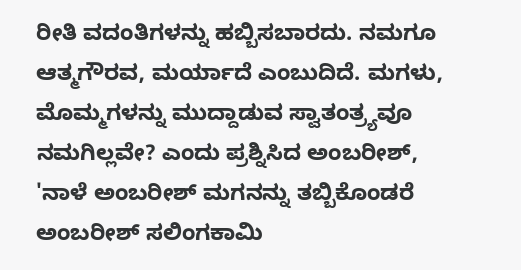ರೀತಿ ವದಂತಿಗಳನ್ನು ಹಬ್ಬಿಸಬಾರದು. ನಮಗೂ ಆತ್ಮಗೌರವ, ಮರ್ಯಾದೆ ಎಂಬುದಿದೆ. ಮಗಳು, ಮೊಮ್ಮಗಳನ್ನು ಮುದ್ದಾಡುವ ಸ್ವಾತಂತ್ರ್ಯವೂ ನಮಗಿಲ್ಲವೇ? ಎಂದು ಪ್ರಶ್ನಿಸಿದ ಅಂಬರೀಶ್, 'ನಾಳೆ ಅಂಬರೀಶ್ ಮಗನನ್ನು ತಬ್ಬಿಕೊಂಡರೆ ಅಂಬರೀಶ್ ಸಲಿಂಗಕಾಮಿ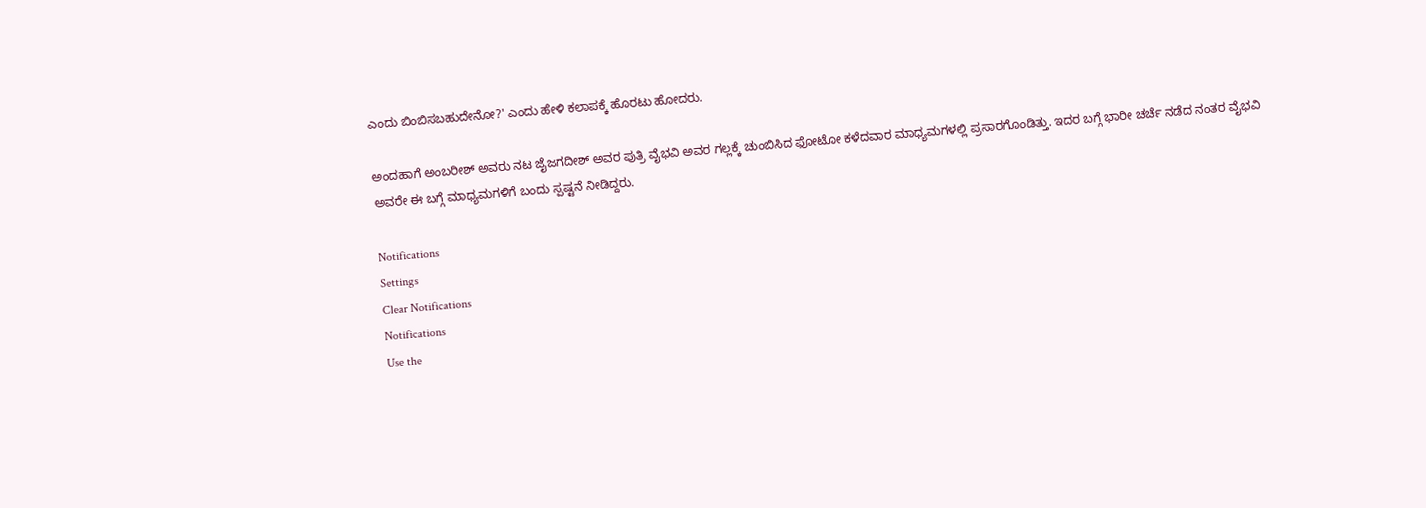ಎಂದು ಬಿಂಬಿಸಬಹುದೇನೋ?' ಎಂದು ಹೇಳಿ ಕಲಾಪಕ್ಕೆ ಹೊರಟು ಹೋದರು.

ಅಂದಹಾಗೆ ಅಂಬರೀಶ್ ಅವರು ನಟ ಜೈಜಗದೀಶ್ ಅವರ ಪುತ್ರಿ ವೈಭವಿ ಅವರ ಗಲ್ಲಕ್ಕೆ ಚುಂಬಿಸಿದ ಫೋಟೋ ಕಳೆದವಾರ ಮಾಧ್ಯಮಗಳಲ್ಲಿ ಪ್ರಸಾರಗೊಂಡಿತ್ತು. ಇದರ ಬಗ್ಗೆ ಭಾರೀ ಚರ್ಚೆ ನಡೆದ ನಂತರ ವೈಭವಿ ಅವರೇ ಈ ಬಗ್ಗೆ ಮಾಧ್ಯಮಗಳಿಗೆ ಬಂದು ಸ್ಪಷ್ಟನೆ ನೀಡಿದ್ದರು.

Notifications
Settings
Clear Notifications
Notifications
Use the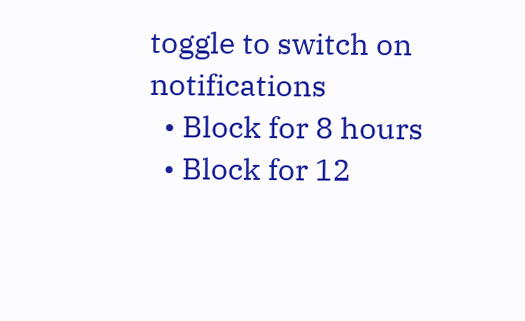toggle to switch on notifications
  • Block for 8 hours
  • Block for 12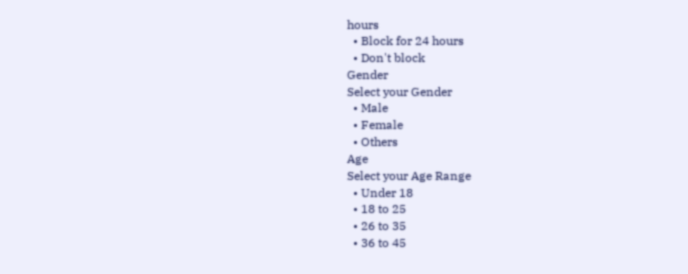hours
  • Block for 24 hours
  • Don't block
Gender
Select your Gender
  • Male
  • Female
  • Others
Age
Select your Age Range
  • Under 18
  • 18 to 25
  • 26 to 35
  • 36 to 45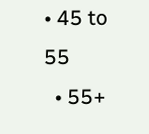• 45 to 55
  • 55+